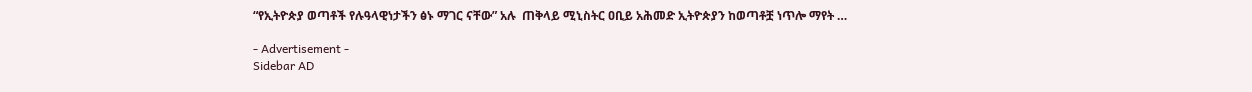“የኢትዮጵያ ወጣቶች የሉዓላዊነታችን ፅኑ ማገር ናቸው” አሉ  ጠቅላይ ሚኒስትር ዐቢይ አሕመድ ኢትዮጵያን ከወጣቶቿ ነጥሎ ማየት …

- Advertisement -
Sidebar AD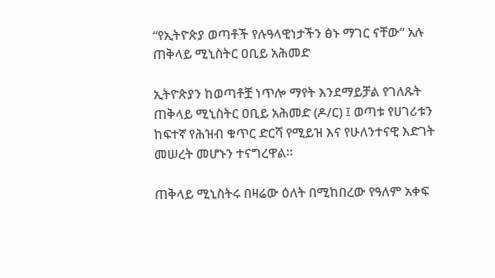“የኢትዮጵያ ወጣቶች የሉዓላዊነታችን ፅኑ ማገር ናቸው” አሉ  ጠቅላይ ሚኒስትር ዐቢይ አሕመድ

ኢትዮጵያን ከወጣቶቿ ነጥሎ ማየት እንደማይቻል የገለጹት ጠቅላይ ሚኒስትር ዐቢይ አሕመድ (ዶ/ር) ፤ ወጣቱ የሀገሪቱን ከፍተኛ የሕዝብ ቁጥር ድርሻ የሚይዝ እና የሁለንተናዊ እድገት መሠረት መሆኑን ተናግረዋል።

ጠቅላይ ሚኒስትሩ በዛሬው ዕለት በሚከበረው የዓለም አቀፍ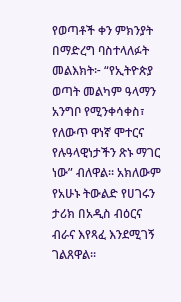የወጣቶች ቀን ምክንያት በማድረግ ባስተላለፉት መልእክት፦ “የኢትዮጵያ ወጣት መልካም ዓላማን አንግቦ የሚንቀሳቀስ፣ የለውጥ ዋነኛ ሞተርና የሉዓላዊነታችን ጽኑ ማገር ነው” ብለዋል። አክለውም የአሁኑ ትውልድ የሀገሩን ታሪክ በአዲስ ብዕርና ብራና እየጻፈ እንደሚገኝ ገልጸዋል።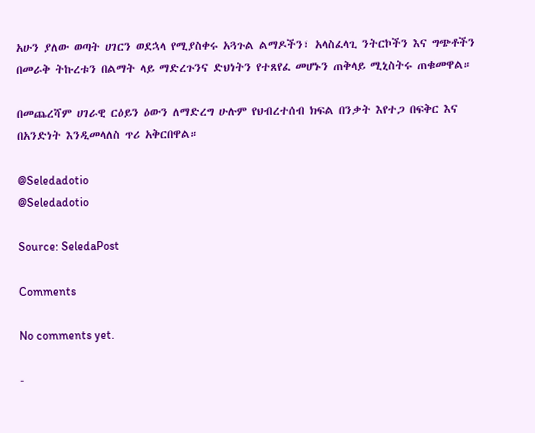አሁን ያለው ወጣት ሀገርን ወደኋላ የሚያስቀሩ አጓጉል ልማዶችን፣ አላስፈላጊ ንትርኮችን እና ግጭቶችን በመራቅ ትኩረቱን በልማት ላይ ማድረጉንና ድህነትን የተጸየፈ መሆኑን ጠቅላይ ሚኒስትሩ ጠቁመዋል።

በመጨረሻም ሀገራዊ ርዕይን ዕውን ለማድረግ ሁሉም የህብረተሰብ ክፍል በንቃት እየተጋ በፍቅር እና በአንድነት እንዲመላለስ ጥሪ አቅርበዋል።

@Seledadotio
@Seledadotio

Source: SeledaPost

Comments

No comments yet.

-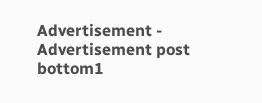Advertisement -
Advertisement post bottom1